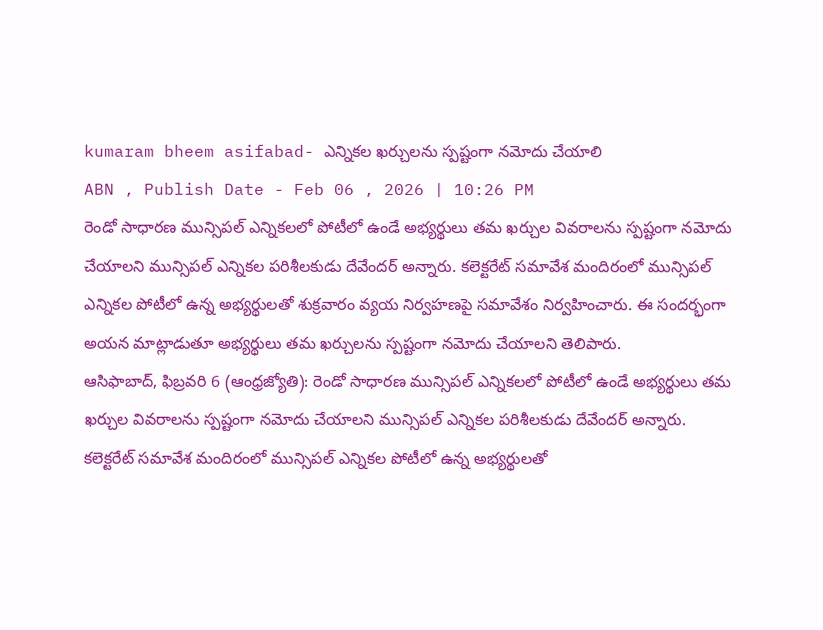kumaram bheem asifabad- ఎన్నికల ఖర్చులను స్పష్టంగా నమోదు చేయాలి
ABN , Publish Date - Feb 06 , 2026 | 10:26 PM
రెండో సాధారణ మున్సిపల్ ఎన్నికలలో పోటీలో ఉండే అభ్యర్థులు తమ ఖర్చుల వివరాలను స్పష్టంగా నమోదు చేయాలని మున్సిపల్ ఎన్నికల పరిశీలకుడు దేవేందర్ అన్నారు. కలెక్టరేట్ సమావేశ మందిరంలో మున్సిపల్ ఎన్నికల పోటీలో ఉన్న అభ్యర్థులతో శుక్రవారం వ్యయ నిర్వహణపై సమావేశం నిర్వహించారు. ఈ సందర్భంగా అయన మాట్లాడుతూ అభ్యర్థులు తమ ఖర్చులను స్పష్టంగా నమోదు చేయాలని తెలిపారు.
ఆసిఫాబాద్, ఫిబ్రవరి 6 (ఆంధ్రజ్యోతి): రెండో సాధారణ మున్సిపల్ ఎన్నికలలో పోటీలో ఉండే అభ్యర్థులు తమ ఖర్చుల వివరాలను స్పష్టంగా నమోదు చేయాలని మున్సిపల్ ఎన్నికల పరిశీలకుడు దేవేందర్ అన్నారు. కలెక్టరేట్ సమావేశ మందిరంలో మున్సిపల్ ఎన్నికల పోటీలో ఉన్న అభ్యర్థులతో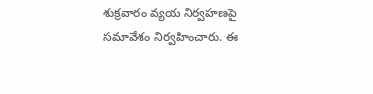శుక్రవారం వ్యయ నిర్వహణపై సమావేశం నిర్వహించారు. ఈ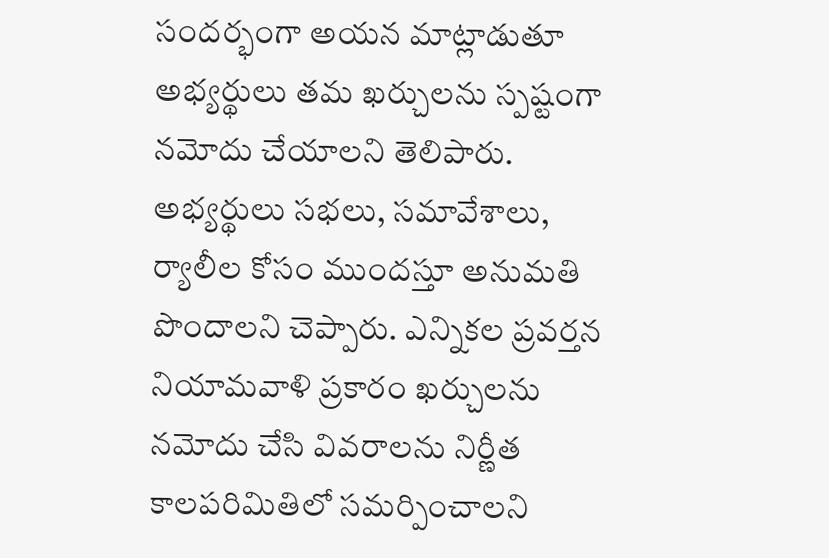సందర్భంగా అయన మాట్లాడుతూ అభ్యర్థులు తమ ఖర్చులను స్పష్టంగా నమోదు చేయాలని తెలిపారు. అభ్యర్థులు సభలు, సమావేశాలు, ర్యాలీల కోసం ముందస్తూ అనుమతి పొందాలని చెప్పారు. ఎన్నికల ప్రవర్తన నియామవాళి ప్రకారం ఖర్చులను నమోదు చేసి వివరాలను నిర్ణీత కాలపరిమితిలో సమర్పించాలని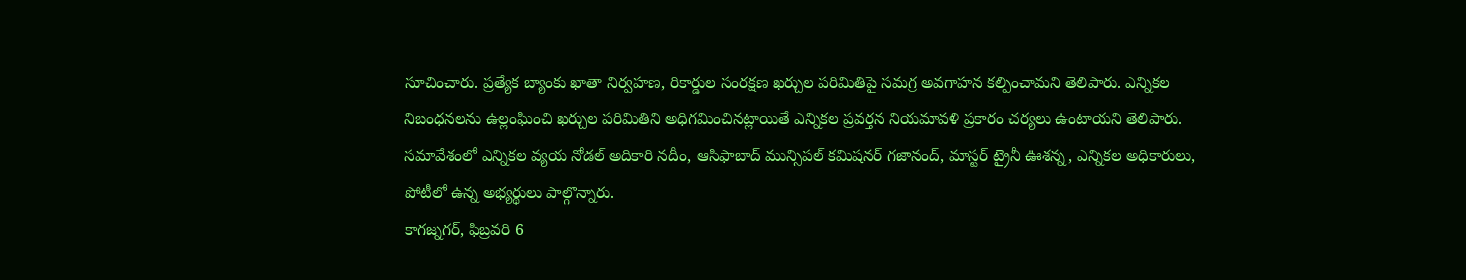సూచించారు. ప్రత్యేక బ్యాంకు ఖాతా నిర్వహణ, రికార్డుల సంరక్షణ ఖర్చుల పరిమితిపై సమగ్ర అవగాహన కల్పించామని తెలిపారు. ఎన్నికల నిబంధనలను ఉల్లంఘించి ఖర్చుల పరిమితిని అధిగమించినట్లాయితే ఎన్నికల ప్రవర్తన నియమావళి ప్రకారం చర్యలు ఉంటాయని తెలిపారు. సమావేశంలో ఎన్నికల వ్యయ నోడల్ అదికారి నదీం, ఆసిఫాబాద్ మున్సిపల్ కమిషనర్ గజానంద్, మాస్టర్ ట్రైనీ ఊశన్న, ఎన్నికల అధికారులు, పోటీలో ఉన్న అభ్యర్థులు పాల్గొన్నారు.
కాగజ్నగర్, ఫిబ్రవరి 6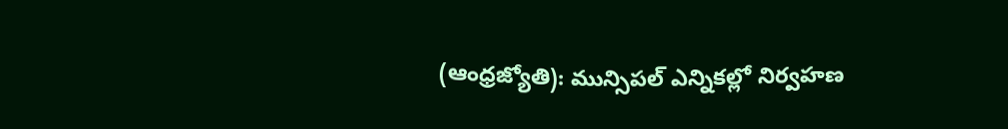(ఆంధ్రజ్యోతి): మున్సిపల్ ఎన్నికల్లో నిర్వహణ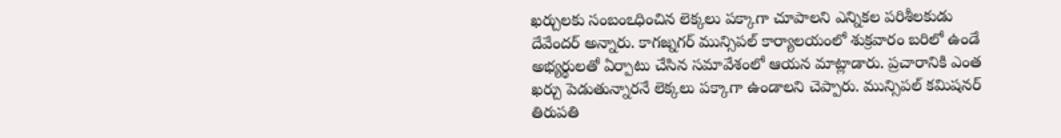ఖర్చులకు సంబంఽధించిన లెక్కలు పక్కాగా చూపాలని ఎన్నికల పరిశీలకుడు దేవేందర్ అన్నారు. కాగజ్నగర్ మున్సిపల్ కార్యాలయంలో శుక్రవారం బరిలో ఉండే అభ్యర్థులతో ఏర్పాటు చేసిన సమావేశంలో ఆయన మాట్లాడారు. ప్రచారానికి ఎంత ఖర్చు పెడుతున్నారనే లెక్కలు పక్కాగా ఉండాలని చెప్పారు. మున్సిపల్ కమిషనర్ తిరుపతి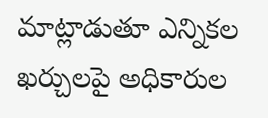మాట్లాడుతూ ఎన్నికల ఖర్చులపై అధికారుల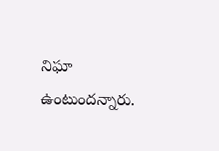నిఘా ఉంటుందన్నారు.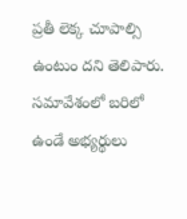ప్రతీ లెక్క చూపాల్సి ఉంటుం దని తెలిపారు. సమావేశంలో బరిలో ఉండే అభ్యర్థులు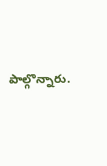పాల్గొన్నారు.